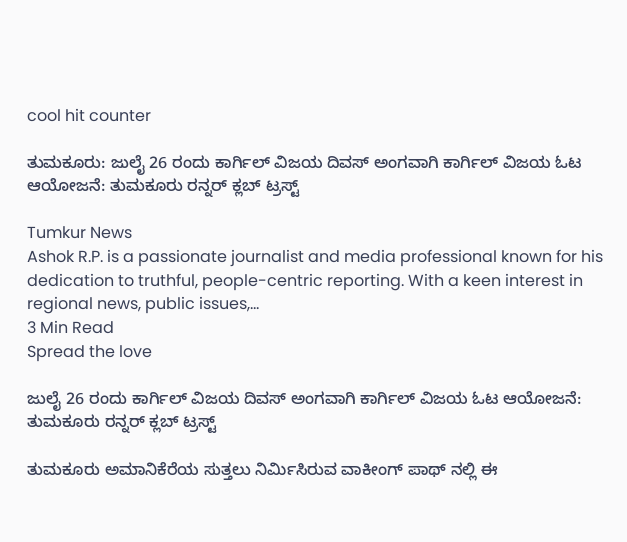cool hit counter

ತುಮಕೂರು: ಜುಲೈ 26 ರಂದು ಕಾರ್ಗಿಲ್ ವಿಜಯ ದಿವಸ್ ಅಂಗವಾಗಿ ಕಾರ್ಗಿಲ್ ವಿಜಯ ಓಟ ಆಯೋಜನೆ: ತುಮಕೂರು ರನ್ನರ್ ಕ್ಲಬ್ ಟ್ರಸ್ಟ್

Tumkur News
Ashok R.P. is a passionate journalist and media professional known for his dedication to truthful, people-centric reporting. With a keen interest in regional news, public issues,...
3 Min Read
Spread the love

ಜುಲೈ 26 ರಂದು ಕಾರ್ಗಿಲ್ ವಿಜಯ ದಿವಸ್ ಅಂಗವಾಗಿ ಕಾರ್ಗಿಲ್ ವಿಜಯ ಓಟ ಆಯೋಜನೆ: ತುಮಕೂರು ರನ್ನರ್ ಕ್ಲಬ್ ಟ್ರಸ್ಟ್

ತುಮಕೂರು ಅಮಾನಿಕೆರೆಯ ಸುತ್ತಲು ನಿರ್ಮಿಸಿರುವ ವಾಕೀಂಗ್ ಪಾಥ್ ನಲ್ಲಿ ಈ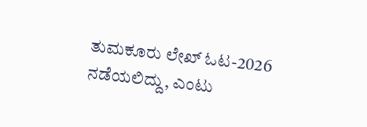ತುಮಕೂರು ಲೇಖ್ ಓಟ-2026 ನಡೆಯಲಿದ್ದು, ಎಂಟು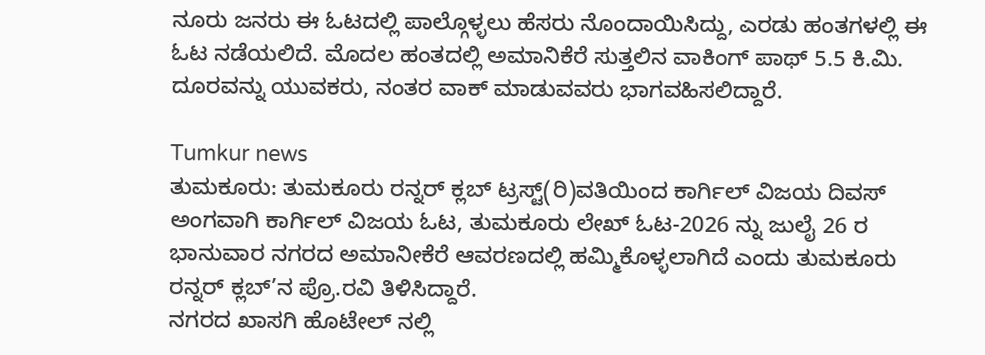ನೂರು ಜನರು ಈ ಓಟದಲ್ಲಿ ಪಾಲ್ಗೊಳ್ಳಲು ಹೆಸರು ನೊಂದಾಯಿಸಿದ್ದು, ಎರಡು ಹಂತಗಳಲ್ಲಿ ಈ ಓಟ ನಡೆಯಲಿದೆ. ಮೊದಲ ಹಂತದಲ್ಲಿ ಅಮಾನಿಕೆರೆ ಸುತ್ತಲಿನ ವಾಕಿಂಗ್ ಪಾಥ್ 5.5 ಕಿ.ಮಿ. ದೂರವನ್ನು ಯುವಕರು, ನಂತರ ವಾಕ್ ಮಾಡುವವರು ಭಾಗವಹಿಸಲಿದ್ದಾರೆ.

Tumkur news
ತುಮಕೂರು: ತುಮಕೂರು ರನ್ನರ್ ಕ್ಲಬ್ ಟ್ರಸ್ಟ್(ರಿ)ವತಿಯಿಂದ ಕಾರ್ಗಿಲ್ ವಿಜಯ ದಿವಸ್ ಅಂಗವಾಗಿ ಕಾರ್ಗಿಲ್ ವಿಜಯ ಓಟ, ತುಮಕೂರು ಲೇಖ್ ಓಟ-2026 ನ್ನು ಜುಲೈ 26 ರ ಭಾನುವಾರ ನಗರದ ಅಮಾನೀಕೆರೆ ಆವರಣದಲ್ಲಿ ಹಮ್ಮಿಕೊಳ್ಳಲಾಗಿದೆ ಎಂದು ತುಮಕೂರು ರನ್ನರ್ ಕ್ಲಬ್’ನ ಪ್ರೊ.ರವಿ ತಿಳಿಸಿದ್ದಾರೆ.
ನಗರದ ಖಾಸಗಿ ಹೊಟೇಲ್ ನಲ್ಲಿ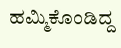ಹಮ್ಮಿಕೊಂಡಿದ್ದ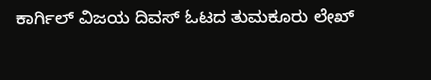ಕಾರ್ಗಿಲ್ ವಿಜಯ ದಿವಸ್ ಓಟದ ತುಮಕೂರು ಲೇಖ್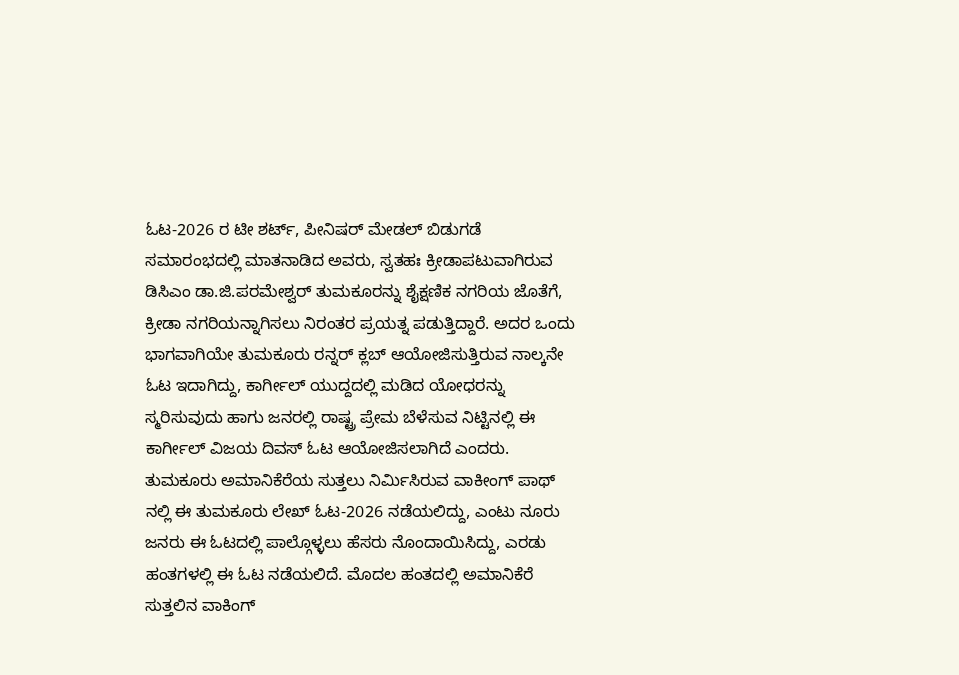ಓಟ-2026 ರ ಟೀ ಶರ್ಟ್, ಪೀನಿಷರ್ ಮೇಡಲ್ ಬಿಡುಗಡೆ ಸಮಾರಂಭದಲ್ಲಿ ಮಾತನಾಡಿದ ಅವರು, ಸ್ವತಹಃ ಕ್ರೀಡಾಪಟುವಾಗಿರುವ ಡಿಸಿಎಂ ಡಾ.ಜಿ.ಪರಮೇಶ್ವರ್ ತುಮಕೂರನ್ನು ಶೈಕ್ಷಣಿಕ ನಗರಿಯ ಜೊತೆಗೆ, ಕ್ರೀಡಾ ನಗರಿಯನ್ನಾಗಿಸಲು ನಿರಂತರ ಪ್ರಯತ್ನ ಪಡುತ್ತಿದ್ದಾರೆ. ಅದರ ಒಂದು ಭಾಗವಾಗಿಯೇ ತುಮಕೂರು ರನ್ನರ್ ಕ್ಲಬ್ ಆಯೋಜಿಸುತ್ತಿರುವ ನಾಲ್ಕನೇ ಓಟ ಇದಾಗಿದ್ದು, ಕಾರ್ಗೀಲ್ ಯುದ್ದದಲ್ಲಿ ಮಡಿದ ಯೋಧರನ್ನು ಸ್ಮರಿಸುವುದು ಹಾಗು ಜನರಲ್ಲಿ ರಾಷ್ಟ್ರ ಪ್ರೇಮ ಬೆಳೆಸುವ ನಿಟ್ಟಿನಲ್ಲಿ ಈ ಕಾರ್ಗೀಲ್ ವಿಜಯ ದಿವಸ್ ಓಟ ಆಯೋಜಿಸಲಾಗಿದೆ ಎಂದರು.
ತುಮಕೂರು ಅಮಾನಿಕೆರೆಯ ಸುತ್ತಲು ನಿರ್ಮಿಸಿರುವ ವಾಕೀಂಗ್ ಪಾಥ್ ನಲ್ಲಿ ಈ ತುಮಕೂರು ಲೇಖ್ ಓಟ-2026 ನಡೆಯಲಿದ್ದು, ಎಂಟು ನೂರು ಜನರು ಈ ಓಟದಲ್ಲಿ ಪಾಲ್ಗೊಳ್ಳಲು ಹೆಸರು ನೊಂದಾಯಿಸಿದ್ದು, ಎರಡು ಹಂತಗಳಲ್ಲಿ ಈ ಓಟ ನಡೆಯಲಿದೆ. ಮೊದಲ ಹಂತದಲ್ಲಿ ಅಮಾನಿಕೆರೆ ಸುತ್ತಲಿನ ವಾಕಿಂಗ್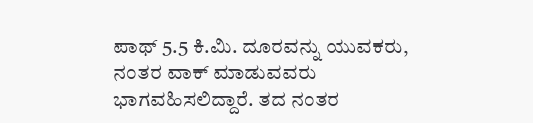ಪಾಥ್ 5.5 ಕಿ.ಮಿ. ದೂರವನ್ನು ಯುವಕರು, ನಂತರ ವಾಕ್ ಮಾಡುವವರು ಭಾಗವಹಿಸಲಿದ್ದಾರೆ. ತದ ನಂತರ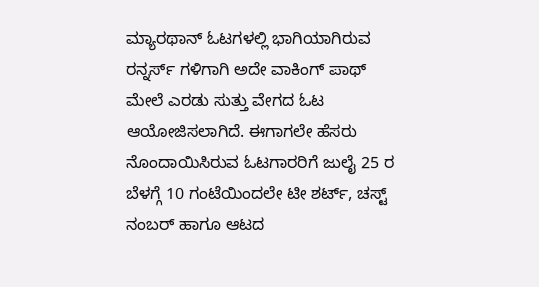ಮ್ಯಾರಥಾನ್ ಓಟಗಳಲ್ಲಿ ಭಾಗಿಯಾಗಿರುವ ರನ್ನರ್ಸ್ ಗಳಿಗಾಗಿ ಅದೇ ವಾಕಿಂಗ್ ಪಾಥ್ ಮೇಲೆ ಎರಡು ಸುತ್ತು ವೇಗದ ಓಟ ಆಯೋಜಿಸಲಾಗಿದೆ. ಈಗಾಗಲೇ ಹೆಸರು ನೊಂದಾಯಿಸಿರುವ ಓಟಗಾರರಿಗೆ ಜುಲೈ 25 ರ ಬೆಳಗ್ಗೆ 10 ಗಂಟೆಯಿಂದಲೇ ಟೀ ಶರ್ಟ್, ಚಸ್ಟ್ ನಂಬರ್ ಹಾಗೂ ಆಟದ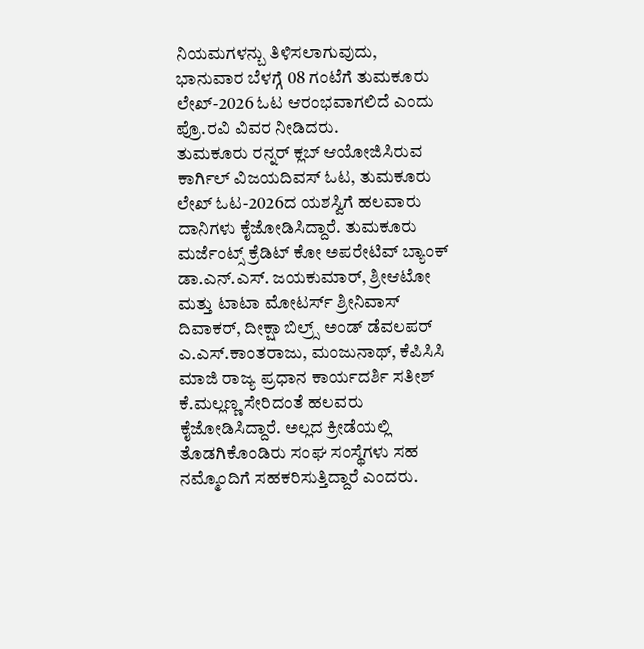ನಿಯಮಗಳನ್ಬು ತಿಳಿಸಲಾಗುವುದು, ಭಾನುವಾರ ಬೆಳಗ್ಗೆ 08 ಗಂಟೆಗೆ ತುಮಕೂರು ಲೇಖ್-2026 ಓಟ ಆರಂಭವಾಗಲಿದೆ ಎಂದು ಪ್ರೊ.ರವಿ ವಿವರ ನೀಡಿದರು.
ತುಮಕೂರು ರನ್ನರ್ ಕ್ಲಬ್ ಆಯೋಜಿಸಿರುವ ಕಾರ್ಗಿಲ್ ವಿಜಯದಿವಸ್ ಓಟ, ತುಮಕೂರು ಲೇಖ್ ಓಟ-2026ದ ಯಶಸ್ವಿಗೆ ಹಲವಾರು ದಾನಿಗಳು ಕೈಜೋಡಿಸಿದ್ದಾರೆ. ತುಮಕೂರು ಮರ್ಜೆಂಟ್ಸ್ ಕ್ರೆಡಿಟ್ ಕೋ ಅಪರೇಟಿವ್ ಬ್ಯಾಂಕ್ ಡಾ.ಎನ್.ಎಸ್. ಜಯಕುಮಾರ್, ಶ್ರೀಆಟೋ ಮತ್ತು ಟಾಟಾ ಮೋಟರ್ಸ್ ಶ್ರೀನಿವಾಸ್ ದಿವಾಕರ್, ದೀಕ್ಷಾ ಬಿಲ್ರ‍್ಸ್ ಅಂಡ್ ಡೆವಲಪರ್ ಎ.ಎಸ್.ಕಾಂತರಾಜು, ಮಂಜುನಾಥ್, ಕೆಪಿಸಿಸಿ ಮಾಜಿ ರಾಜ್ಯ ಪ್ರಧಾನ ಕಾರ್ಯದರ್ಶಿ ಸತೀಶ್ ಕೆ.ಮಲ್ಲಣ್ಣ ಸೇರಿದಂತೆ ಹಲವರು ಕೈಜೋಡಿಸಿದ್ದಾರೆ. ಅಲ್ಲದ ಕ್ರೀಡೆಯಲ್ಲಿ ತೊಡಗಿಕೊಂಡಿರು ಸಂಘ ಸಂಸ್ಥೆಗಳು ಸಹ ನಮ್ಮೊಂದಿಗೆ ಸಹಕರಿಸುತ್ತಿದ್ದಾರೆ ಎಂದರು.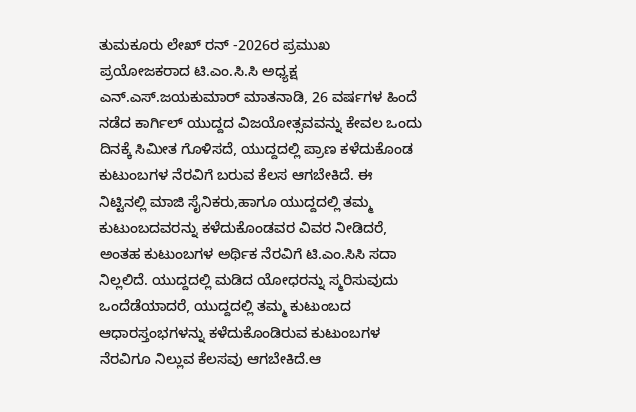ತುಮಕೂರು ಲೇಖ್ ರನ್ -2026ರ ಪ್ರಮುಖ ಪ್ರಯೋಜಕರಾದ ಟಿ.ಎಂ.ಸಿ.ಸಿ ಅಧ್ಯಕ್ಷ ಎನ್.ಎಸ್.ಜಯಕುಮಾರ್ ಮಾತನಾಡಿ, 26 ವರ್ಷಗಳ ಹಿಂದೆ ನಡೆದ ಕಾರ್ಗಿಲ್ ಯುದ್ದದ ವಿಜಯೋತ್ಸವವನ್ನು ಕೇವಲ ಒಂದು ದಿನಕ್ಕೆ ಸಿಮೀತ ಗೊಳಿಸದೆ, ಯುದ್ದದಲ್ಲಿ ಪ್ರಾಣ ಕಳೆದುಕೊಂಡ ಕುಟುಂಬಗಳ ನೆರವಿಗೆ ಬರುವ ಕೆಲಸ ಆಗಬೇಕಿದೆ. ಈ ನಿಟ್ಟಿನಲ್ಲಿ ಮಾಜಿ ಸೈನಿಕರು,ಹಾಗೂ ಯುದ್ದದಲ್ಲಿ ತಮ್ಮ ಕುಟುಂಬದವರನ್ನು ಕಳೆದುಕೊಂಡವರ ವಿವರ ನೀಡಿದರೆ, ಅಂತಹ ಕುಟುಂಬಗಳ ಅರ್ಥಿಕ ನೆರವಿಗೆ ಟಿ.ಎಂ.ಸಿಸಿ ಸದಾ ನಿಲ್ಲಲಿದೆ. ಯುದ್ದದಲ್ಲಿ ಮಡಿದ ಯೋಧರನ್ನು ಸ್ಮರಿಸುವುದು ಒಂದೆಡೆಯಾದರೆ, ಯುದ್ದದಲ್ಲಿ ತಮ್ಮ ಕುಟುಂಬದ ಆಧಾರಸ್ತಂಭಗಳನ್ನು ಕಳೆದುಕೊಂಡಿರುವ ಕುಟುಂಬಗಳ ನೆರವಿಗೂ ನಿಲ್ಲುವ ಕೆಲಸವು ಆಗಬೇಕಿದೆ.ಆ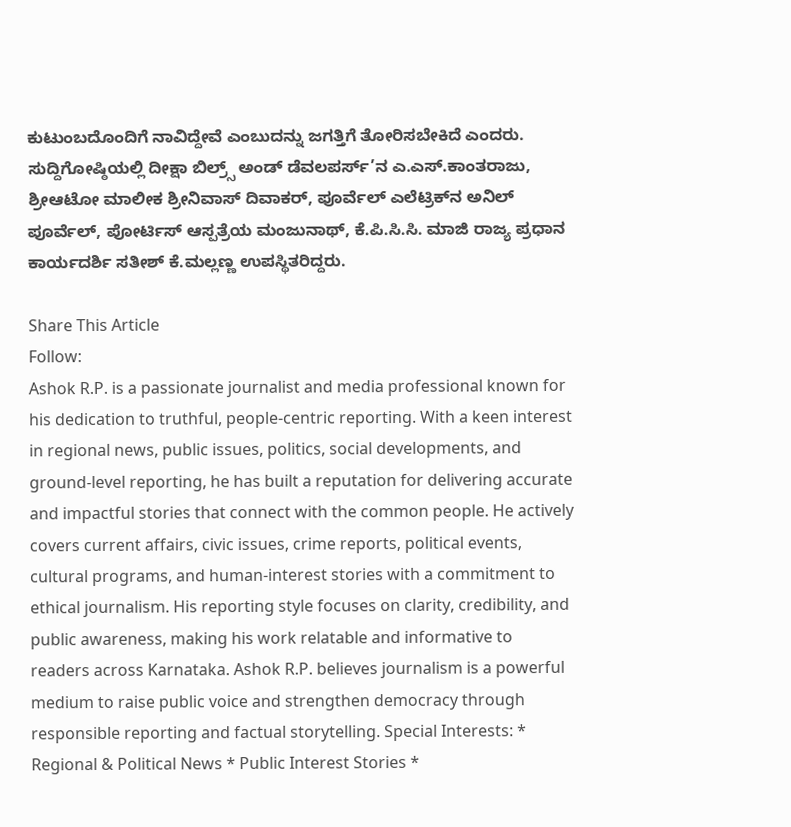ಕುಟುಂಬದೊಂದಿಗೆ ನಾವಿದ್ದೇವೆ ಎಂಬುದನ್ನು ಜಗತ್ತಿಗೆ ತೋರಿಸಬೇಕಿದೆ ಎಂದರು.
ಸುದ್ದಿಗೋಷ್ಠಿಯಲ್ಲಿ ದೀಕ್ಷಾ ಬಿಲ್ರ‍್ಸ್ ಅಂಡ್ ಡೆವಲಪರ್ಸ್’ನ ಎ.ಎಸ್.ಕಾಂತರಾಜು, ಶ್ರೀಆಟೋ ಮಾಲೀಕ ಶ್ರೀನಿವಾಸ್ ದಿವಾಕರ್, ಪೂರ್ವೆಲ್ ಎಲೆಟ್ರಿಕ್‌ನ ಅನಿಲ್ ಪೂರ್ವೆಲ್, ಪೋರ್ಟಿಸ್ ಆಸ್ಪತ್ರೆಯ ಮಂಜುನಾಥ್, ಕೆ.ಪಿ.ಸಿ.ಸಿ. ಮಾಜಿ ರಾಜ್ಯ ಪ್ರಧಾನ ಕಾರ್ಯದರ್ಶಿ ಸತೀಶ್ ಕೆ.ಮಲ್ಲಣ್ಣ ಉಪಸ್ಥಿತರಿದ್ದರು.

Share This Article
Follow:
Ashok R.P. is a passionate journalist and media professional known for his dedication to truthful, people-centric reporting. With a keen interest in regional news, public issues, politics, social developments, and ground-level reporting, he has built a reputation for delivering accurate and impactful stories that connect with the common people. He actively covers current affairs, civic issues, crime reports, political events, cultural programs, and human-interest stories with a commitment to ethical journalism. His reporting style focuses on clarity, credibility, and public awareness, making his work relatable and informative to readers across Karnataka. Ashok R.P. believes journalism is a powerful medium to raise public voice and strengthen democracy through responsible reporting and factual storytelling. Special Interests: * Regional & Political News * Public Interest Stories *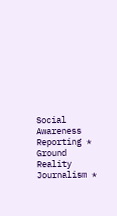Social Awareness Reporting * Ground Reality Journalism *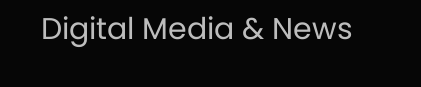Digital Media & News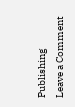Publishing
Leave a Comment